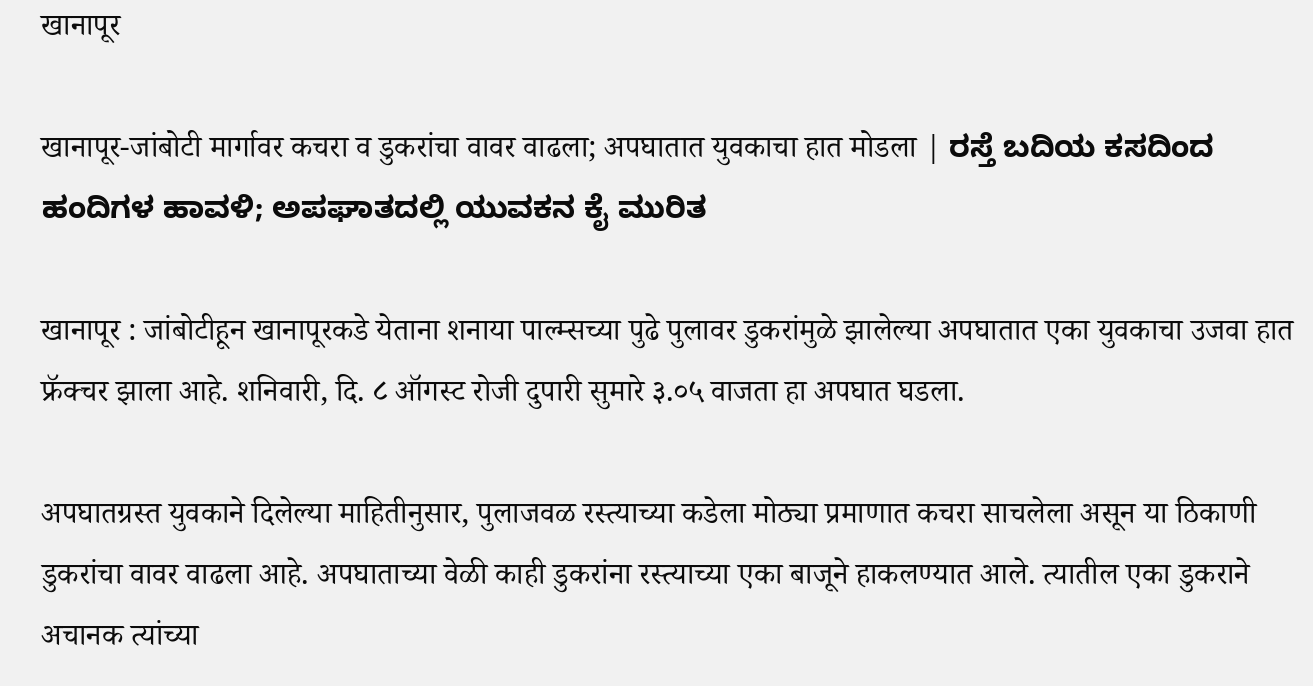खानापूर

खानापूर-जांबोटी मार्गावर कचरा व डुकरांचा वावर वाढला; अपघातात युवकाचा हात मोडला | ರಸ್ತೆ ಬದಿಯ ಕಸದಿಂದ ಹಂದಿಗಳ ಹಾವಳಿ; ಅಪಘಾತದಲ್ಲಿ ಯುವಕನ ಕೈ ಮುರಿತ

खानापूर : जांबोटीहून खानापूरकडे येताना शनाया पाल्म्सच्या पुढे पुलावर डुकरांमुळे झालेल्या अपघातात एका युवकाचा उजवा हात फ्रॅक्चर झाला आहे. शनिवारी, दि. ८ ऑगस्ट रोजी दुपारी सुमारे ३.०५ वाजता हा अपघात घडला.

अपघातग्रस्त युवकाने दिलेल्या माहितीनुसार, पुलाजवळ रस्त्याच्या कडेला मोठ्या प्रमाणात कचरा साचलेला असून या ठिकाणी डुकरांचा वावर वाढला आहे. अपघाताच्या वेळी काही डुकरांना रस्त्याच्या एका बाजूने हाकलण्यात आले. त्यातील एका डुकराने अचानक त्यांच्या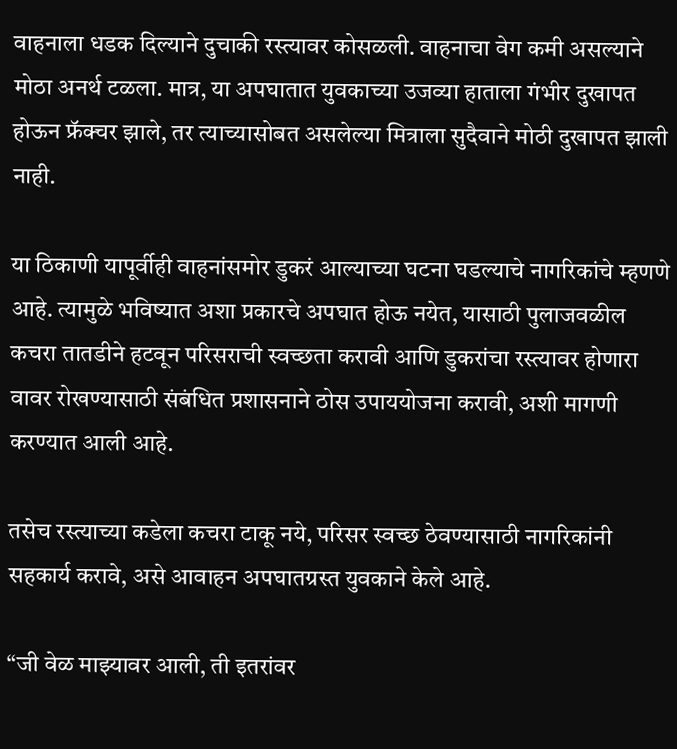वाहनाला धडक दिल्याने दुचाकी रस्त्यावर कोसळली. वाहनाचा वेग कमी असल्याने मोठा अनर्थ टळला. मात्र, या अपघातात युवकाच्या उजव्या हाताला गंभीर दुखापत होऊन फ्रॅक्चर झाले, तर त्याच्यासोबत असलेल्या मित्राला सुदैवाने मोठी दुखापत झाली नाही.

या ठिकाणी यापूर्वीही वाहनांसमोर डुकरं आल्याच्या घटना घडल्याचे नागरिकांचे म्हणणे आहे. त्यामुळे भविष्यात अशा प्रकारचे अपघात होऊ नयेत, यासाठी पुलाजवळील कचरा तातडीने हटवून परिसराची स्वच्छता करावी आणि डुकरांचा रस्त्यावर होणारा वावर रोखण्यासाठी संबंधित प्रशासनाने ठोस उपाययोजना करावी, अशी मागणी करण्यात आली आहे.

तसेच रस्त्याच्या कडेला कचरा टाकू नये, परिसर स्वच्छ ठेवण्यासाठी नागरिकांनी सहकार्य करावे, असे आवाहन अपघातग्रस्त युवकाने केले आहे.

“जी वेळ माझ्यावर आली, ती इतरांवर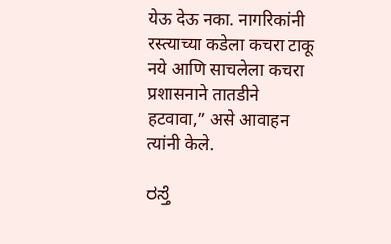येऊ देऊ नका. नागरिकांनी रस्त्याच्या कडेला कचरा टाकू नये आणि साचलेला कचरा प्रशासनाने तातडीने हटवावा,” असे आवाहन त्यांनी केले.

ರಸ್ತೆ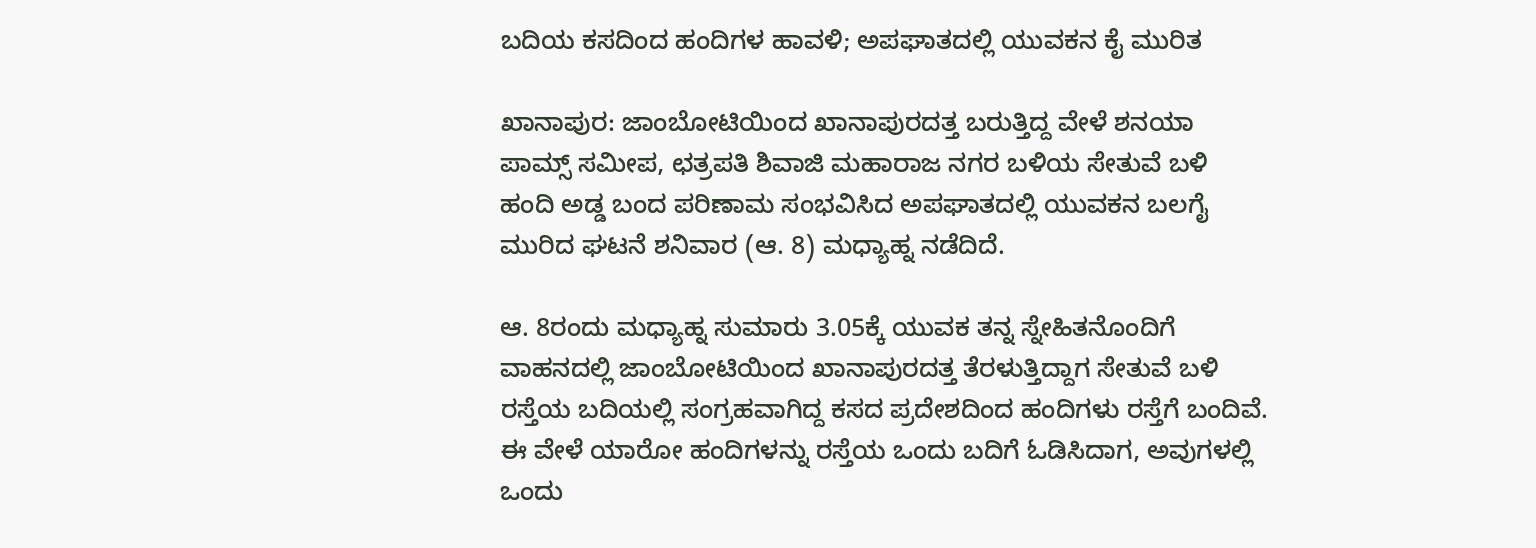ಬದಿಯ ಕಸದಿಂದ ಹಂದಿಗಳ ಹಾವಳಿ; ಅಪಘಾತದಲ್ಲಿ ಯುವಕನ ಕೈ ಮುರಿತ

ಖಾನಾಪುರ: ಜಾಂಬೋಟಿಯಿಂದ ಖಾನಾಪುರದತ್ತ ಬರುತ್ತಿದ್ದ ವೇಳೆ ಶನಯಾ ಪಾಮ್ಸ್‌ ಸಮೀಪ, ಛತ್ರಪತಿ ಶಿವಾಜಿ ಮಹಾರಾಜ ನಗರ ಬಳಿಯ ಸೇತುವೆ ಬಳಿ ಹಂದಿ ಅಡ್ಡ ಬಂದ ಪರಿಣಾಮ ಸಂಭವಿಸಿದ ಅಪಘಾತದಲ್ಲಿ ಯುವಕನ ಬಲಗೈ ಮುರಿದ ಘಟನೆ ಶನಿವಾರ (ಆ. 8) ಮಧ್ಯಾಹ್ನ ನಡೆದಿದೆ.

ಆ. 8ರಂದು ಮಧ್ಯಾಹ್ನ ಸುಮಾರು 3.05ಕ್ಕೆ ಯುವಕ ತನ್ನ ಸ್ನೇಹಿತನೊಂದಿಗೆ ವಾಹನದಲ್ಲಿ ಜಾಂಬೋಟಿಯಿಂದ ಖಾನಾಪುರದತ್ತ ತೆರಳುತ್ತಿದ್ದಾಗ ಸೇತುವೆ ಬಳಿ ರಸ್ತೆಯ ಬದಿಯಲ್ಲಿ ಸಂಗ್ರಹವಾಗಿದ್ದ ಕಸದ ಪ್ರದೇಶದಿಂದ ಹಂದಿಗಳು ರಸ್ತೆಗೆ ಬಂದಿವೆ. ಈ ವೇಳೆ ಯಾರೋ ಹಂದಿಗಳನ್ನು ರಸ್ತೆಯ ಒಂದು ಬದಿಗೆ ಓಡಿಸಿದಾಗ, ಅವುಗಳಲ್ಲಿ ಒಂದು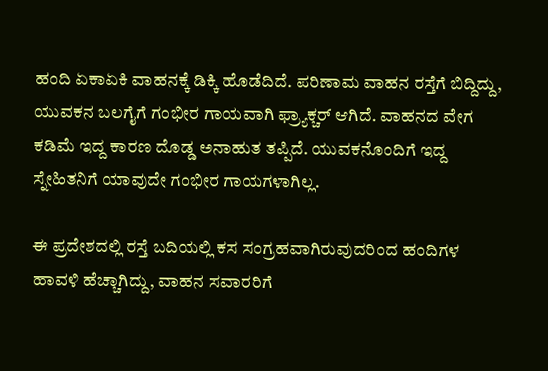ಹಂದಿ ಏಕಾಏಕಿ ವಾಹನಕ್ಕೆ ಡಿಕ್ಕಿ ಹೊಡೆದಿದೆ. ಪರಿಣಾಮ ವಾಹನ ರಸ್ತೆಗೆ ಬಿದ್ದಿದ್ದು, ಯುವಕನ ಬಲಗೈಗೆ ಗಂಭೀರ ಗಾಯವಾಗಿ ಫ್ರ್ಯಾಕ್ಚರ್‌ ಆಗಿದೆ. ವಾಹನದ ವೇಗ ಕಡಿಮೆ ಇದ್ದ ಕಾರಣ ದೊಡ್ಡ ಅನಾಹುತ ತಪ್ಪಿದೆ. ಯುವಕನೊಂದಿಗೆ ಇದ್ದ ಸ್ನೇಹಿತನಿಗೆ ಯಾವುದೇ ಗಂಭೀರ ಗಾಯಗಳಾಗಿಲ್ಲ.

ಈ ಪ್ರದೇಶದಲ್ಲಿ ರಸ್ತೆ ಬದಿಯಲ್ಲಿ ಕಸ ಸಂಗ್ರಹವಾಗಿರುವುದರಿಂದ ಹಂದಿಗಳ ಹಾವಳಿ ಹೆಚ್ಚಾಗಿದ್ದು, ವಾಹನ ಸವಾರರಿಗೆ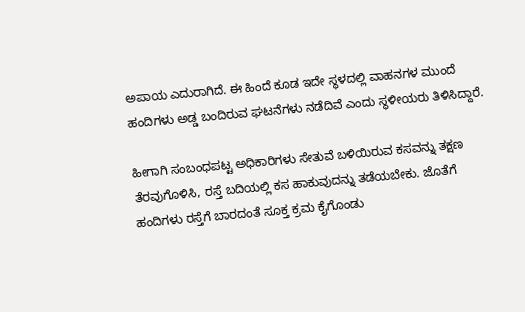ಅಪಾಯ ಎದುರಾಗಿದೆ. ಈ ಹಿಂದೆ ಕೂಡ ಇದೇ ಸ್ಥಳದಲ್ಲಿ ವಾಹನಗಳ ಮುಂದೆ ಹಂದಿಗಳು ಅಡ್ಡ ಬಂದಿರುವ ಘಟನೆಗಳು ನಡೆದಿವೆ ಎಂದು ಸ್ಥಳೀಯರು ತಿಳಿಸಿದ್ದಾರೆ.

ಹೀಗಾಗಿ ಸಂಬಂಧಪಟ್ಟ ಅಧಿಕಾರಿಗಳು ಸೇತುವೆ ಬಳಿಯಿರುವ ಕಸವನ್ನು ತಕ್ಷಣ ತೆರವುಗೊಳಿಸಿ, ರಸ್ತೆ ಬದಿಯಲ್ಲಿ ಕಸ ಹಾಕುವುದನ್ನು ತಡೆಯಬೇಕು. ಜೊತೆಗೆ ಹಂದಿಗಳು ರಸ್ತೆಗೆ ಬಾರದಂತೆ ಸೂಕ್ತ ಕ್ರಮ ಕೈಗೊಂಡು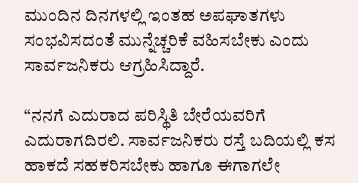ಮುಂದಿನ ದಿನಗಳಲ್ಲಿ ಇಂತಹ ಅಪಘಾತಗಳು ಸಂಭವಿಸದಂತೆ ಮುನ್ನೆಚ್ಚರಿಕೆ ವಹಿಸಬೇಕು ಎಂದು ಸಾರ್ವಜನಿಕರು ಆಗ್ರಹಿಸಿದ್ದಾರೆ.

“ನನಗೆ ಎದುರಾದ ಪರಿಸ್ಥಿತಿ ಬೇರೆಯವರಿಗೆ ಎದುರಾಗದಿರಲಿ. ಸಾರ್ವಜನಿಕರು ರಸ್ತೆ ಬದಿಯಲ್ಲಿ ಕಸ ಹಾಕದೆ ಸಹಕರಿಸಬೇಕು ಹಾಗೂ ಈಗಾಗಲೇ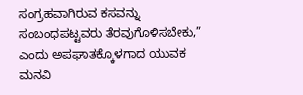ಸಂಗ್ರಹವಾಗಿರುವ ಕಸವನ್ನು ಸಂಬಂಧಪಟ್ಟವರು ತೆರವುಗೊಳಿಸಬೇಕು,” ಎಂದು ಅಪಘಾತಕ್ಕೊಳಗಾದ ಯುವಕ ಮನವಿ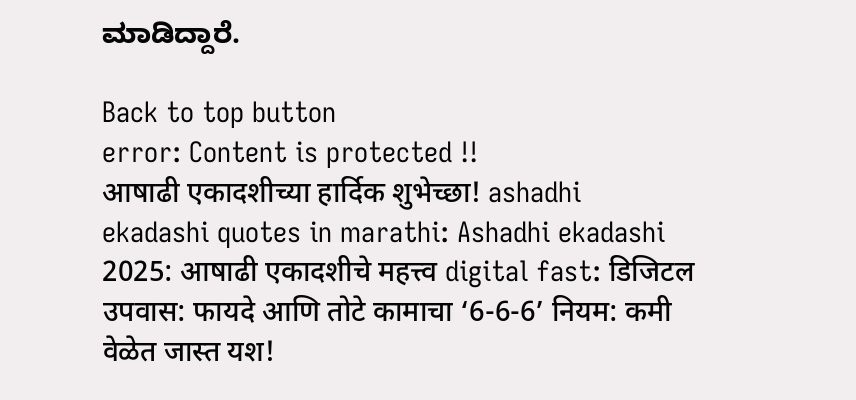ಮಾಡಿದ್ದಾರೆ.

Back to top button
error: Content is protected !!
आषाढी एकादशीच्या हार्दिक शुभेच्छा! ashadhi ekadashi quotes in marathi: Ashadhi ekadashi 2025: आषाढी एकादशीचे महत्त्व digital fast: डिजिटल उपवास: फायदे आणि तोटे कामाचा ‘6-6-6’ नियम: कमी वेळेत जास्त यश!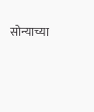सोन्याच्या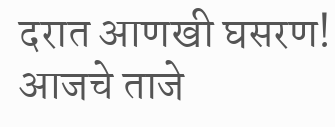दरात आणखी घसरण! आजचे ताजे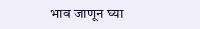भाव जाणून घ्या